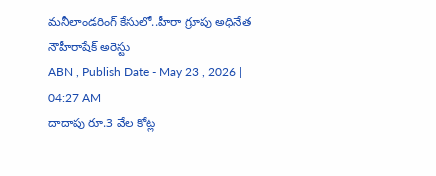మనీలాండరింగ్ కేసులో..హీరా గ్రూపు అధినేత నౌహీరాషేక్ అరెస్టు
ABN , Publish Date - May 23 , 2026 | 04:27 AM
దాదాపు రూ.3 వేల కోట్ల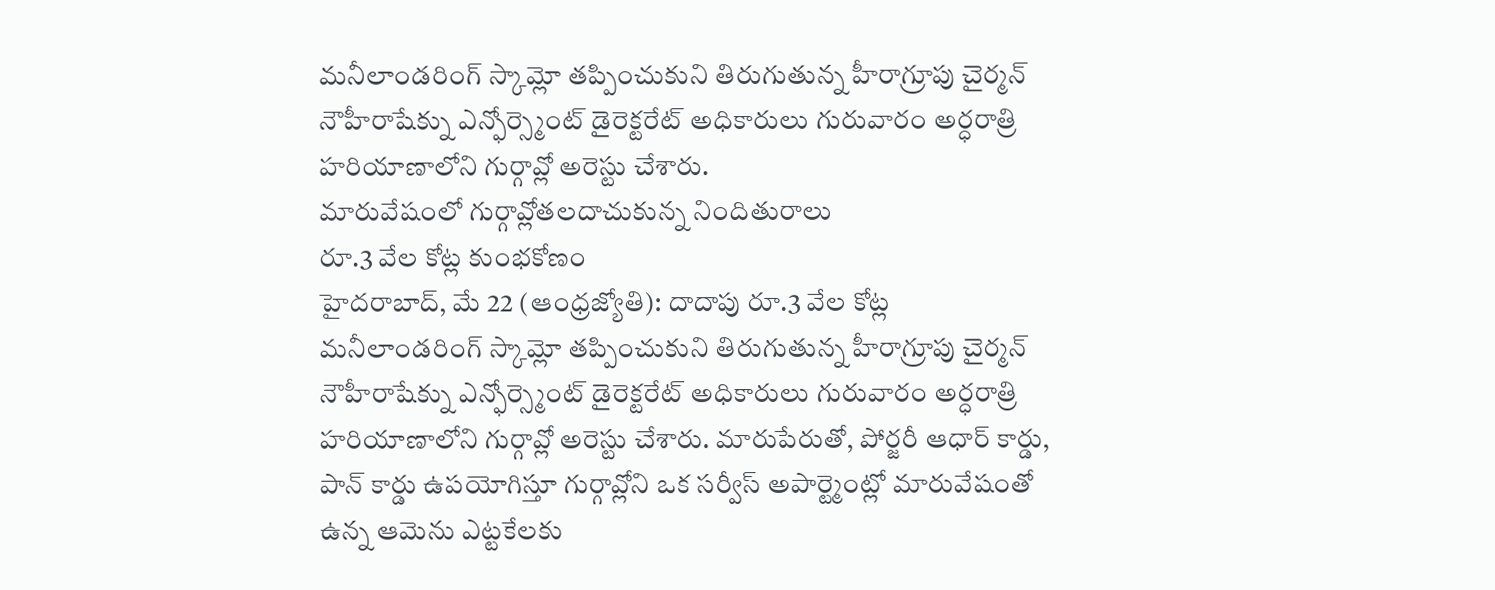మనీలాండరింగ్ స్కామ్లో తప్పించుకుని తిరుగుతున్న హీరాగ్రూపు చైర్మన్ నౌహీరాషేక్ను ఎన్ఫోర్స్మెంట్ డైరెక్టరేట్ అధికారులు గురువారం అర్ధరాత్రి హరియాణాలోని గుర్గావ్లో అరెస్టు చేశారు.
మారువేషంలో గుర్గావ్లోతలదాచుకున్న నిందితురాలు
రూ.3 వేల కోట్ల కుంభకోణం
హైదరాబాద్, మే 22 (ఆంధ్రజ్యోతి): దాదాపు రూ.3 వేల కోట్ల మనీలాండరింగ్ స్కామ్లో తప్పించుకుని తిరుగుతున్న హీరాగ్రూపు చైర్మన్ నౌహీరాషేక్ను ఎన్ఫోర్స్మెంట్ డైరెక్టరేట్ అధికారులు గురువారం అర్ధరాత్రి హరియాణాలోని గుర్గావ్లో అరెస్టు చేశారు. మారుపేరుతో, పోర్జరీ ఆధార్ కార్డు, పాన్ కార్డు ఉపయోగిస్తూ గుర్గావ్లోని ఒక సర్వీస్ అపార్ట్మెంట్లో మారువేషంతో ఉన్న ఆమెను ఎట్టకేలకు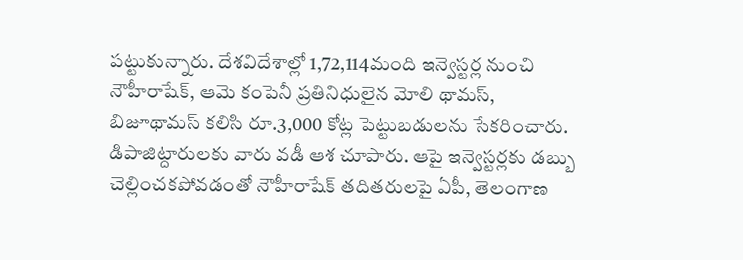పట్టుకున్నారు. దేశవిదేశాల్లో 1,72,114మంది ఇన్వెస్టర్ల నుంచి నౌహీరాషేక్, ఆమె కంపెనీ ప్రతినిధులైన మోలి థామస్, బిజూథామస్ కలిసి రూ.3,000 కోట్ల పెట్టుబడులను సేకరించారు. డిపాజిట్దారులకు వారు వడీ ఆశ చూపారు. ఆపై ఇన్వెస్టర్లకు డబ్బు చెల్లించకపోవడంతో నౌహీరాషేక్ తదితరులపై ఏపీ, తెలంగాణ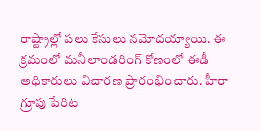రాష్ట్రాల్లో పలు కేసులు నమోదయ్యాయి. ఈ క్రమంలో మనీలాండరింగ్ కోణంలో ఈడీ అధికారులు విచారణ ప్రారంభించారు. హీరా గ్రూపు పేరిట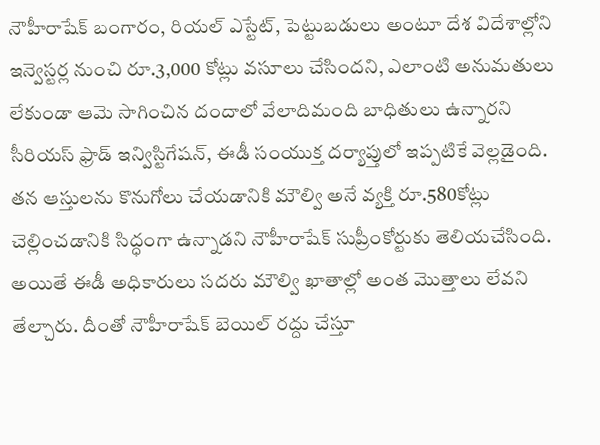నౌహీరాషేక్ బంగారం, రియల్ ఎస్టేట్, పెట్టుబడులు అంటూ దేశ విదేశాల్లోని ఇన్వెస్టర్ల నుంచి రూ.3,000 కోట్లు వసూలు చేసిందని, ఎలాంటి అనుమతులు లేకుండా ఆమె సాగించిన దందాలో వేలాదిమంది బాధితులు ఉన్నారని సీరియస్ ఫ్రాడ్ ఇన్విస్టిగేషన్, ఈడీ సంయుక్త దర్యాప్తులో ఇప్పటికే వెల్లడైంది. తన ఆస్తులను కొనుగోలు చేయడానికి మౌల్వి అనే వ్యక్తి రూ.580కోట్లు చెల్లించడానికి సిద్ధంగా ఉన్నాడని నౌహీరాషేక్ సుప్రీంకోర్టుకు తెలియచేసింది. అయితే ఈడీ అధికారులు సదరు మౌల్వి ఖాతాల్లో అంత మొత్తాలు లేవని తేల్చారు. దీంతో నౌహీరాషేక్ బెయిల్ రద్దు చేస్తూ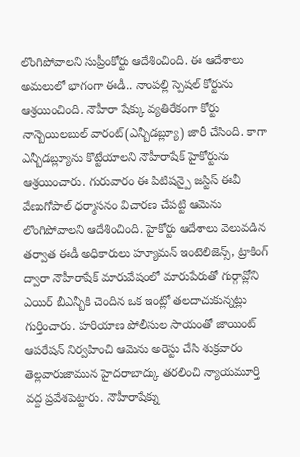లొంగిపోవాలని సుప్రీంకోర్టు ఆదేశించింది. ఈ ఆదేశాలు అమలులో భాగంగా ఈడీ.. నాంపల్లి స్పెషల్ కోర్టును ఆశ్రయించింది. నౌహీరా షేక్కు వ్యతిరేకంగా కోర్టు నాన్బెయిలబుల్ వారంట్(ఎన్బీడబ్ల్యూ) జారీ చేసింది. కాగా ఎన్బీడబ్ల్యూను కొట్టేయాలని నౌహీరాషేక్ హైకోర్టును ఆశ్రయించారు. గురువారం ఈ పిటిషన్పై జస్టిస్ ఈవీ వేణుగోపాల్ ధర్మాసనం విచారణ చేపట్టి ఆమెను లొంగిపోవాలని ఆదేశించింది. హైకోర్టు ఆదేశాలు వెలువడిన తర్వాత ఈడీ అధికారులు హ్యూమన్ ఇంటెలిజెన్స్, ట్రాకింగ్ ద్వారా నౌహీరాషేక్ మారువేషంలో మారుపేరుతో గుర్గావ్లోని ఎయిర్ బీఎన్బీకి చెందిన ఒక ఇంట్లో తలదాచుకున్నట్లు గుర్తించారు. హరియాణ పోలీసుల సాయంతో జాయింట్ ఆపరేషన్ నిర్వహించి ఆమెను అరెస్టు చేసి శుక్రవారం తెల్లవారుజామున హైదరాబాద్కు తరలించి న్యాయమూర్తి వద్ద ప్రవేశపెట్టారు. నౌహీరాషేక్ను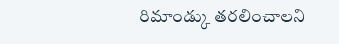రిమాండ్కు తరలించాలని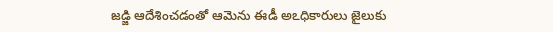జడ్జి ఆదేశించడంతో ఆమెను ఈడీ అఽధికారులు జైలుకు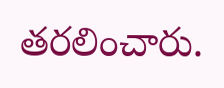తరలించారు.